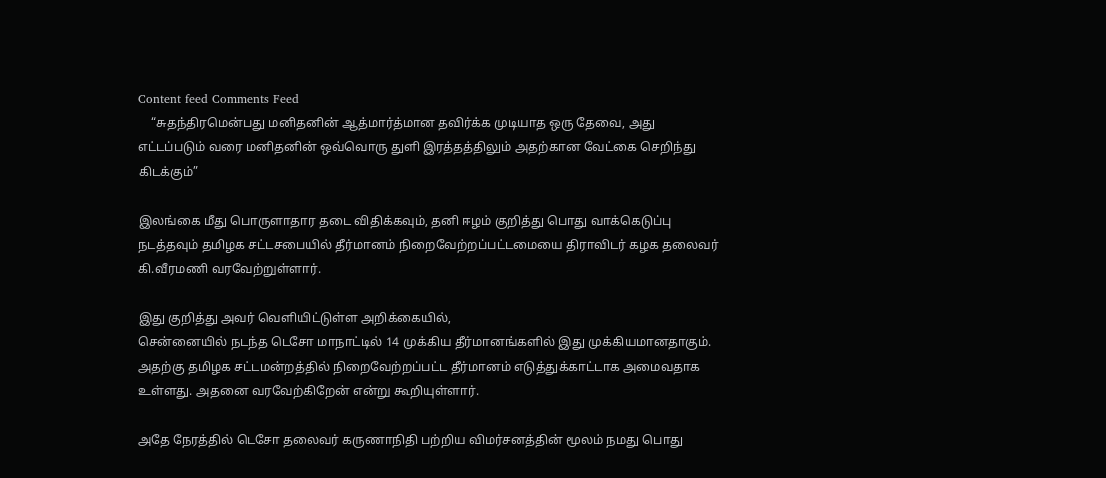Content feed Comments Feed
    “சுதந்திரமென்பது மனிதனின் ஆத்மார்த்மான தவிர்க்க முடியாத ஒரு தேவை, அது எட்டப்படும் வரை மனிதனின் ஒவ்வொரு துளி இரத்தத்திலும் அதற்கான வேட்கை செறிந்து கிடக்கும்”

இலங்கை மீது பொருளாதார தடை விதிக்கவும், தனி ஈழம் குறித்து பொது வாக்கெடுப்பு நடத்தவும் தமிழக சட்டசபையில் தீர்மானம் நிறைவேற்றப்பட்டமையை திராவிடர் கழக தலைவர் கி.வீரமணி வரவேற்றுள்ளார்.

இது குறித்து அவர் வெளியிட்டுள்ள அறிக்கையில்,
சென்னையில் நடந்த டெசோ மாநாட்டில் 14 முக்கிய தீர்மானங்களில் இது முக்கியமானதாகும். அதற்கு தமிழக சட்டமன்றத்தில் நிறைவேற்றப்பட்ட தீர்மானம் எடுத்துக்காட்டாக அமைவதாக உள்ளது. அதனை வரவேற்கிறேன் என்று கூறியுள்ளார்.

அதே நேரத்தில் டெசோ தலைவர் கருணாநிதி பற்றிய விமர்சனத்தின் மூலம் நமது பொது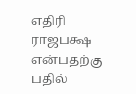எதிரி ராஜபக்ஷ என்பதற்கு பதில்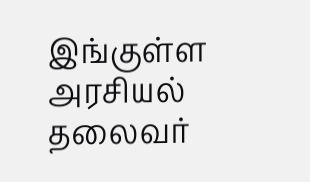இங்குள்ள அரசியல் தலைவர்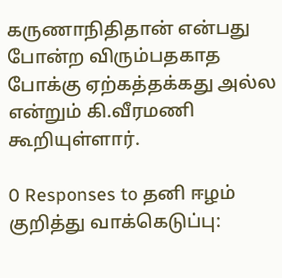கருணாநிதிதான் என்பது போன்ற விரும்பதகாத போக்கு ஏற்கத்தக்கது அல்ல என்றும் கி.வீரமணி கூறியுள்ளார்.

0 Responses to தனி ஈழம் குறித்து வாக்கெடுப்பு: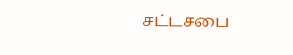சட்டசபை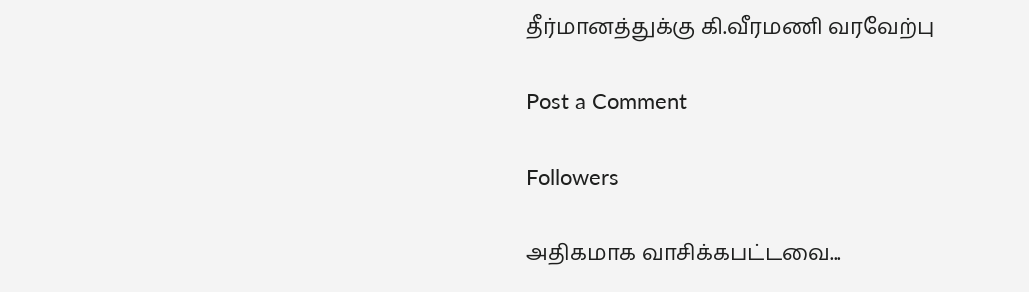தீர்மானத்துக்கு கி.வீரமணி வரவேற்பு

Post a Comment

Followers

அதிகமாக வாசிக்கபட்டவை...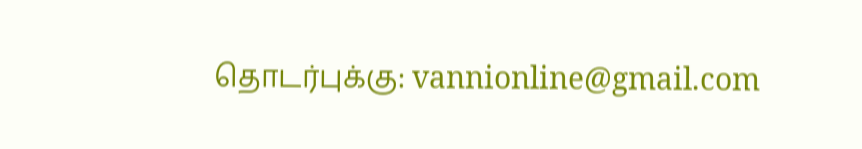தொடர்புக்கு: vannionline@gmail.com